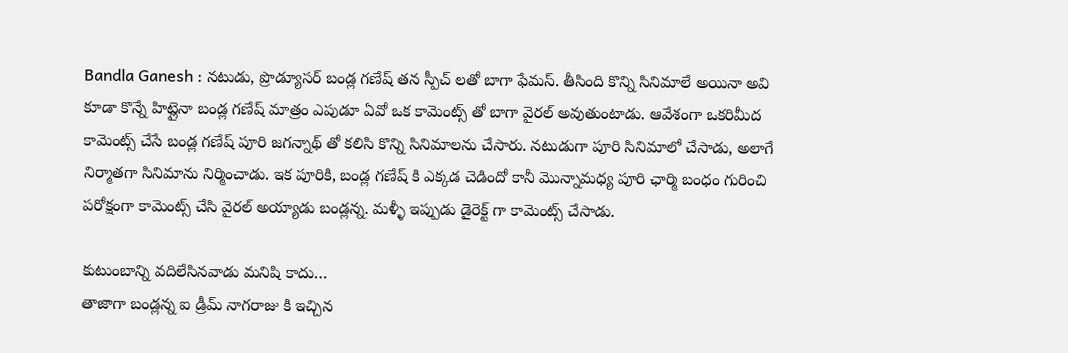Bandla Ganesh : నటుడు, ప్రొడ్యూసర్ బండ్ల గణేష్ తన స్పీచ్ లతో బాగా ఫేమస్. తీసింది కొన్ని సినిమాలే అయినా అవి కూడా కొన్నే హిట్లైనా బండ్ల గణేష్ మాత్రం ఎపుడూ ఏవో ఒక కామెంట్స్ తో బాగా వైరల్ అవుతుంటాడు. ఆవేశంగా ఒకరిమీద కామెంట్స్ చేసే బండ్ల గణేష్ పూరి జగన్నాథ్ తో కలిసి కొన్ని సినిమాలను చేసారు. నటుడుగా పూరి సినిమాలో చేసాడు, అలాగే నిర్మాతగా సినిమాను నిర్మించాడు. ఇక పూరికి, బండ్ల గణేష్ కి ఎక్కడ చెడిందో కానీ మొన్నామధ్య పూరి ఛార్మి బంధం గురించి పరోక్షంగా కామెంట్స్ చేసి వైరల్ అయ్యాడు బండ్లన్న. మళ్ళీ ఇప్పుడు డైరెక్ట్ గా కామెంట్స్ చేసాడు.

కుటుంబాన్ని వదిలేసినవాడు మనిషి కాదు…
తాజాగా బండ్లన్న ఐ డ్రీమ్ నాగరాజు కి ఇచ్చిన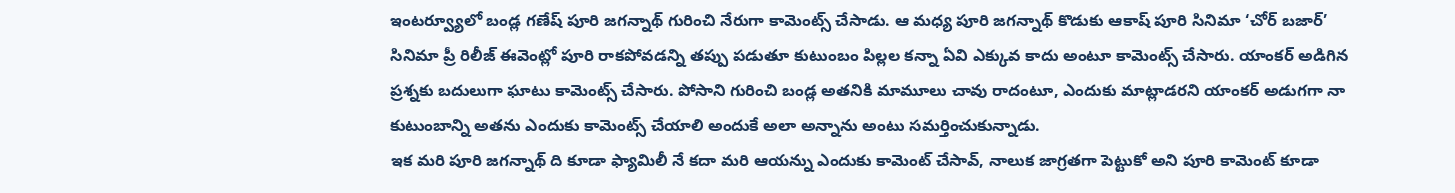ఇంటర్వ్యూలో బండ్ల గణేష్ పూరి జగన్నాథ్ గురించి నేరుగా కామెంట్స్ చేసాడు. ఆ మధ్య పూరి జగన్నాథ్ కొడుకు ఆకాష్ పూరి సినిమా ‘చోర్ బజార్’ సినిమా ప్రీ రిలీజ్ ఈవెంట్లో పూరి రాకపోవడన్ని తప్పు పడుతూ కుటుంబం పిల్లల కన్నా ఏవి ఎక్కువ కాదు అంటూ కామెంట్స్ చేసారు. యాంకర్ అడిగిన ప్రశ్నకు బదులుగా ఘాటు కామెంట్స్ చేసారు. పోసాని గురించి బండ్ల అతనికి మామూలు చావు రాదంటూ, ఎందుకు మాట్లాడరని యాంకర్ అడుగగా నా కుటుంబాన్ని అతను ఎందుకు కామెంట్స్ చేయాలి అందుకే అలా అన్నాను అంటు సమర్తించుకున్నాడు.
ఇక మరి పూరి జగన్నాథ్ ది కూడా ఫ్యామిలీ నే కదా మరి ఆయన్ను ఎందుకు కామెంట్ చేసావ్, నాలుక జాగ్రతగా పెట్టుకో అని పూరి కామెంట్ కూడా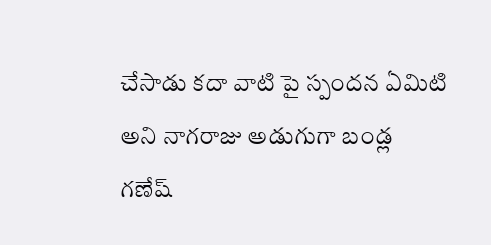చేసాడు కదా వాటి పై స్పందన ఏమిటి అని నాగరాజు అడుగుగా బండ్ల గణేష్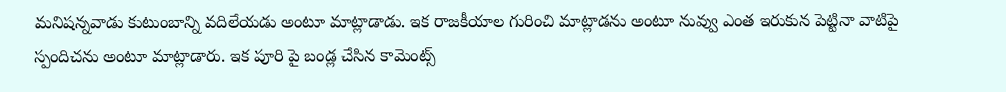మనిషన్నవాడు కుటుంబాన్ని వదిలేయడు అంటూ మాట్లాడాడు. ఇక రాజకీయాల గురించి మాట్లాడను అంటూ నువ్వు ఎంత ఇరుకున పెట్టినా వాటిపై స్పందిచను అంటూ మాట్లాడారు. ఇక పూరి పై బండ్ల చేసిన కామెంట్స్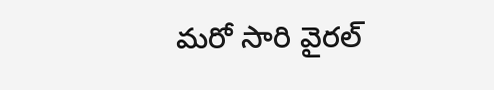మరో సారి వైరల్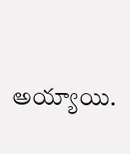అయ్యాయి.